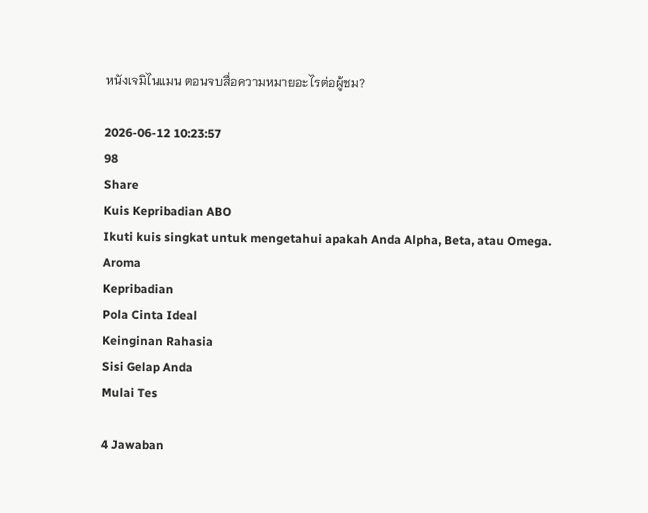หนังเจมิไนแมน ตอนจบสื่อความหมายอะไรต่อผู้ชม?

2026-06-12 10:23:57
98
Share
Kuis Kepribadian ABO
Ikuti kuis singkat untuk mengetahui apakah Anda Alpha, Beta, atau Omega.
Aroma
Kepribadian
Pola Cinta Ideal
Keinginan Rahasia
Sisi Gelap Anda
Mulai Tes

4 Jawaban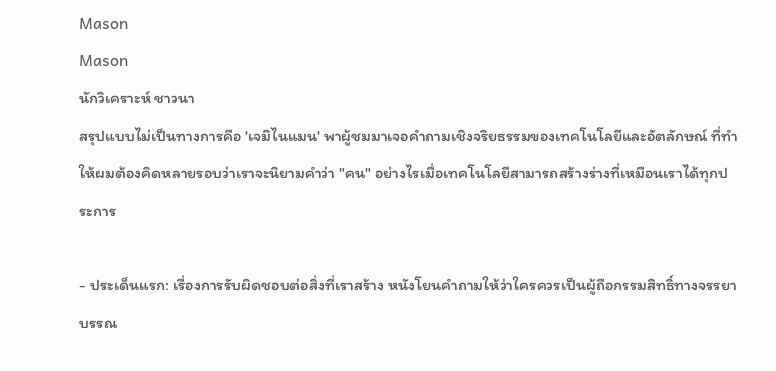Mason
Mason
นักวิเคราะห์ ชาวนา
สรุปแบบไม่เป็นทางการคือ 'เจมิไนแมน' พาผู้ชมมาเจอคำถามเชิงจริยธรรมของเทคโนโลยีและอัตลักษณ์ ที่ทำให้ผมต้องคิดหลายรอบว่าเราจะนิยามคำว่า "คน" อย่างไรเมื่อเทคโนโลยีสามารถสร้างร่างที่เหมือนเราได้ทุกประการ

- ประเด็นแรก: เรื่องการรับผิดชอบต่อสิ่งที่เราสร้าง หนังโยนคำถามให้ว่าใครควรเป็นผู้ถือกรรมสิทธิ์ทางจรรยาบรรณ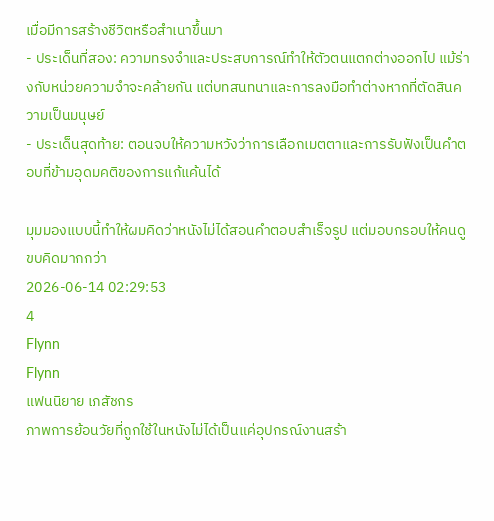เมื่อมีการสร้างชีวิตหรือสำเนาขึ้นมา
- ประเด็นที่สอง: ความทรงจำและประสบการณ์ทำให้ตัวตนแตกต่างออกไป แม้ร่างกับหน่วยความจำจะคล้ายกัน แต่บทสนทนาและการลงมือทำต่างหากที่ตัดสินความเป็นมนุษย์
- ประเด็นสุดท้าย: ตอนจบให้ความหวังว่าการเลือกเมตตาและการรับฟังเป็นคำตอบที่ข้ามอุดมคติของการแก้แค้นได้

มุมมองแบบนี้ทำให้ผมคิดว่าหนังไม่ได้สอนคำตอบสำเร็จรูป แต่มอบกรอบให้คนดูขบคิดมากกว่า
2026-06-14 02:29:53
4
Flynn
Flynn
แฟนนิยาย เภสัชกร
ภาพการย้อนวัยที่ถูกใช้ในหนังไม่ได้เป็นแค่อุปกรณ์งานสร้า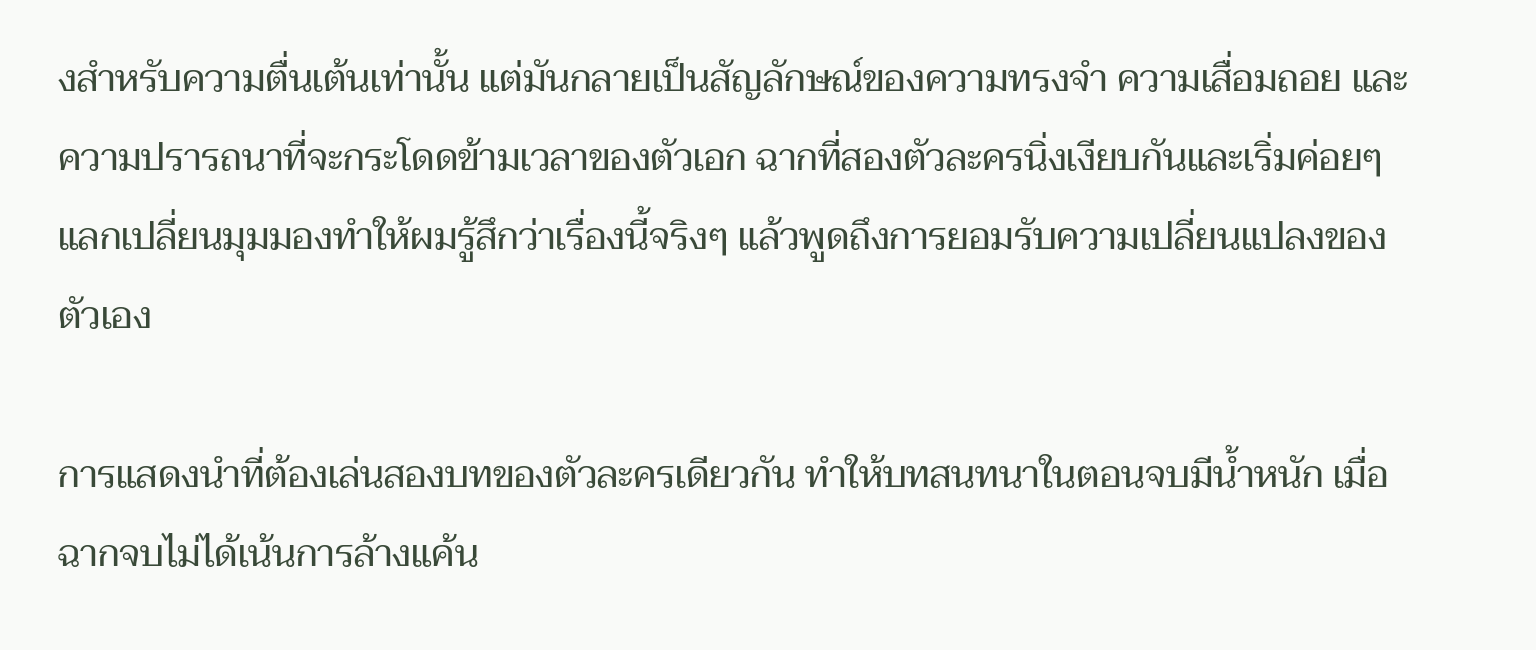งสำหรับความตื่นเต้นเท่านั้น แต่มันกลายเป็นสัญลักษณ์ของความทรงจำ ความเสื่อมถอย และความปรารถนาที่จะกระโดดข้ามเวลาของตัวเอก ฉากที่สองตัวละครนิ่งเงียบกันและเริ่มค่อยๆ แลกเปลี่ยนมุมมองทำให้ผมรู้สึกว่าเรื่องนี้จริงๆ แล้วพูดถึงการยอมรับความเปลี่ยนแปลงของตัวเอง

การแสดงนำที่ต้องเล่นสองบทของตัวละครเดียวกัน ทำให้บทสนทนาในตอนจบมีน้ำหนัก เมื่อฉากจบไม่ได้เน้นการล้างแค้น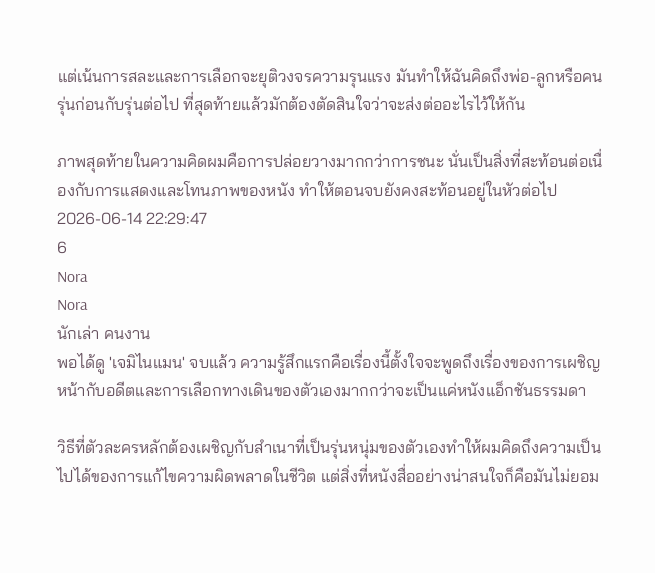แต่เน้นการสละและการเลือกจะยุติวงจรความรุนแรง มันทำให้ฉันคิดถึงพ่อ-ลูกหรือคนรุ่นก่อนกับรุ่นต่อไป ที่สุดท้ายแล้วมักต้องตัดสินใจว่าจะส่งต่ออะไรไว้ให้กัน

ภาพสุดท้ายในความคิดผมคือการปล่อยวางมากกว่าการชนะ นั่นเป็นสิ่งที่สะท้อนต่อเนื่องกับการแสดงและโทนภาพของหนัง ทำให้ตอนจบยังคงสะท้อนอยู่ในหัวต่อไป
2026-06-14 22:29:47
6
Nora
Nora
นักเล่า คนงาน
พอได้ดู 'เจมิไนแมน' จบแล้ว ความรู้สึกแรกคือเรื่องนี้ตั้งใจจะพูดถึงเรื่องของการเผชิญหน้ากับอดีตและการเลือกทางเดินของตัวเองมากกว่าจะเป็นแค่หนังแอ็กชันธรรมดา

วิธีที่ตัวละครหลักต้องเผชิญกับสำเนาที่เป็นรุ่นหนุ่มของตัวเองทำให้ผมคิดถึงความเป็นไปได้ของการแก้ไขความผิดพลาดในชีวิต แต่สิ่งที่หนังสื่ออย่างน่าสนใจก็คือมันไม่ยอม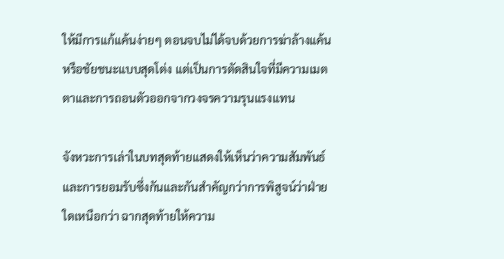ให้มีการแก้แค้นง่ายๆ ตอนจบไม่ได้จบด้วยการฆ่าล้างแค้นหรือชัยชนะแบบสุดโต่ง แต่เป็นการตัดสินใจที่มีความเมตตาและการถอนตัวออกจากวงจรความรุนแรงแทน

จังหวะการเล่าในบทสุดท้ายแสดงให้เห็นว่าความสัมพันธ์และการยอมรับซึ่งกันและกันสำคัญกว่าการพิสูจน์ว่าฝ่ายใดเหนือกว่า ฉากสุดท้ายให้ความ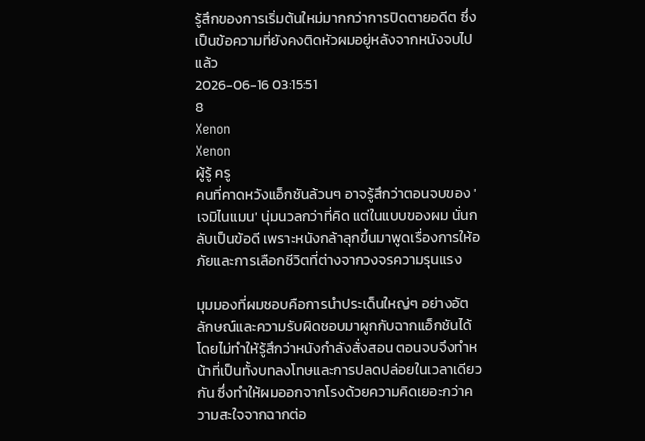รู้สึกของการเริ่มต้นใหม่มากกว่าการปิดตายอดีต ซึ่งเป็นข้อความที่ยังคงติดหัวผมอยู่หลังจากหนังจบไปแล้ว
2026-06-16 03:15:51
8
Xenon
Xenon
ผู้รู้ ครู
คนที่คาดหวังแอ็กชันล้วนๆ อาจรู้สึกว่าตอนจบของ 'เจมิไนแมน' นุ่มนวลกว่าที่คิด แต่ในแบบของผม นั่นกลับเป็นข้อดี เพราะหนังกล้าลุกขึ้นมาพูดเรื่องการให้อภัยและการเลือกชีวิตที่ต่างจากวงจรความรุนแรง

มุมมองที่ผมชอบคือการนำประเด็นใหญ่ๆ อย่างอัตลักษณ์และความรับผิดชอบมาผูกกับฉากแอ็กชันได้โดยไม่ทำให้รู้สึกว่าหนังกำลังสั่งสอน ตอนจบจึงทำหน้าที่เป็นทั้งบทลงโทษและการปลดปล่อยในเวลาเดียวกัน ซึ่งทำให้ผมออกจากโรงด้วยความคิดเยอะกว่าความสะใจจากฉากต่อ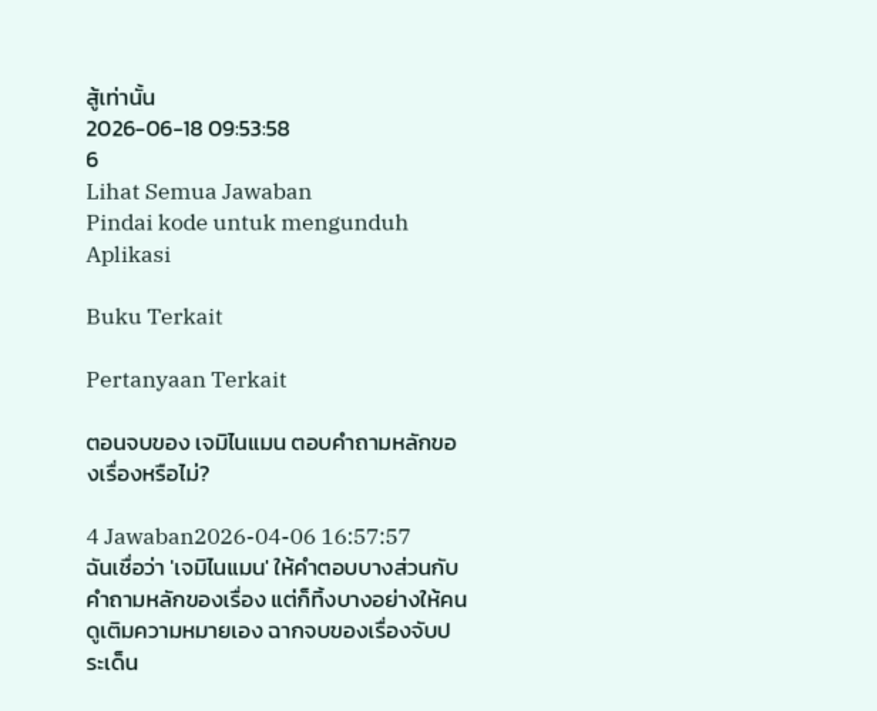สู้เท่านั้น
2026-06-18 09:53:58
6
Lihat Semua Jawaban
Pindai kode untuk mengunduh Aplikasi

Buku Terkait

Pertanyaan Terkait

ตอนจบของ เจมิไนแมน ตอบคำถามหลักของเรื่องหรือไม่?

4 Jawaban2026-04-06 16:57:57
ฉันเชื่อว่า 'เจมิไนแมน' ให้คำตอบบางส่วนกับคำถามหลักของเรื่อง แต่ก็ทิ้งบางอย่างให้คนดูเติมความหมายเอง ฉากจบของเรื่องจับประเด็น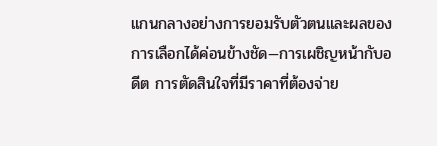แกนกลางอย่างการยอมรับตัวตนและผลของการเลือกได้ค่อนข้างชัด—การเผชิญหน้ากับอดีต การตัดสินใจที่มีราคาที่ต้องจ่าย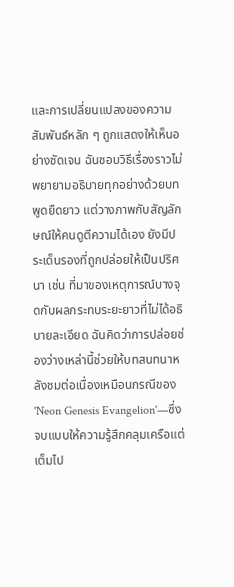และการเปลี่ยนแปลงของความสัมพันธ์หลัก ๆ ถูกแสดงให้เห็นอย่างชัดเจน ฉันชอบวิธีเรื่องราวไม่พยายามอธิบายทุกอย่างด้วยบทพูดยืดยาว แต่วางภาพกับสัญลักษณ์ให้คนดูตีความได้เอง ยังมีประเด็นรองที่ถูกปล่อยให้เป็นปริศนา เช่น ที่มาของเหตุการณ์บางจุดกับผลกระทบระยะยาวที่ไม่ได้อธิบายละเอียด ฉันคิดว่าการปล่อยช่องว่างเหล่านี้ช่วยให้บทสนทนาหลังชมต่อเนื่องเหมือนกรณีของ 'Neon Genesis Evangelion'—ซึ่งจบแบบให้ความรู้สึกคลุมเครือแต่เต็มไป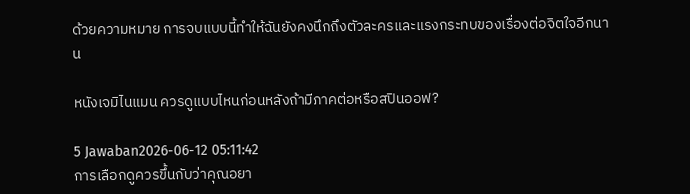ด้วยความหมาย การจบแบบนี้ทำให้ฉันยังคงนึกถึงตัวละครและแรงกระทบของเรื่องต่อจิตใจอีกนาน

หนังเจมิไนแมน ควรดูแบบไหนก่อนหลังถ้ามีภาคต่อหรือสปินออฟ?

5 Jawaban2026-06-12 05:11:42
การเลือกดูควรขึ้นกับว่าคุณอยา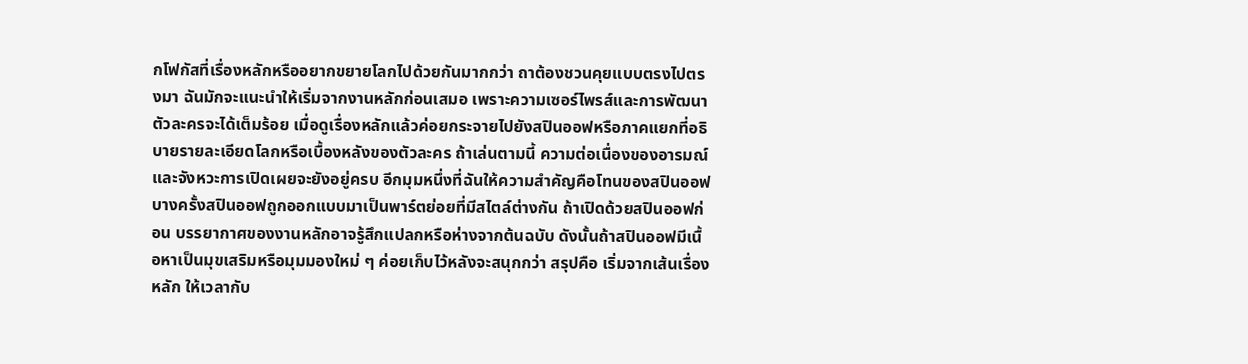กโฟกัสที่เรื่องหลักหรืออยากขยายโลกไปด้วยกันมากกว่า ถาต้องชวนคุยแบบตรงไปตรงมา ฉันมักจะแนะนำให้เริ่มจากงานหลักก่อนเสมอ เพราะความเซอร์ไพรส์และการพัฒนาตัวละครจะได้เต็มร้อย เมื่อดูเรื่องหลักแล้วค่อยกระจายไปยังสปินออฟหรือภาคแยกที่อธิบายรายละเอียดโลกหรือเบื้องหลังของตัวละคร ถ้าเล่นตามนี้ ความต่อเนื่องของอารมณ์และจังหวะการเปิดเผยจะยังอยู่ครบ อีกมุมหนึ่งที่ฉันให้ความสำคัญคือโทนของสปินออฟ บางครั้งสปินออฟถูกออกแบบมาเป็นพาร์ตย่อยที่มีสไตล์ต่างกัน ถ้าเปิดด้วยสปินออฟก่อน บรรยากาศของงานหลักอาจรู้สึกแปลกหรือห่างจากต้นฉบับ ดังนั้นถ้าสปินออฟมีเนื้อหาเป็นมุขเสริมหรือมุมมองใหม่ ๆ ค่อยเก็บไว้หลังจะสนุกกว่า สรุปคือ เริ่มจากเส้นเรื่องหลัก ให้เวลากับ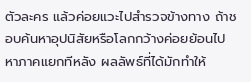ตัวละคร แล้วค่อยแวะไปสำรวจข้างทาง ถ้าชอบค้นหาอุปนิสัยหรือโลกกว้างค่อยย้อนไปหาภาคแยกทีหลัง ผลลัพธ์ที่ได้มักทำให้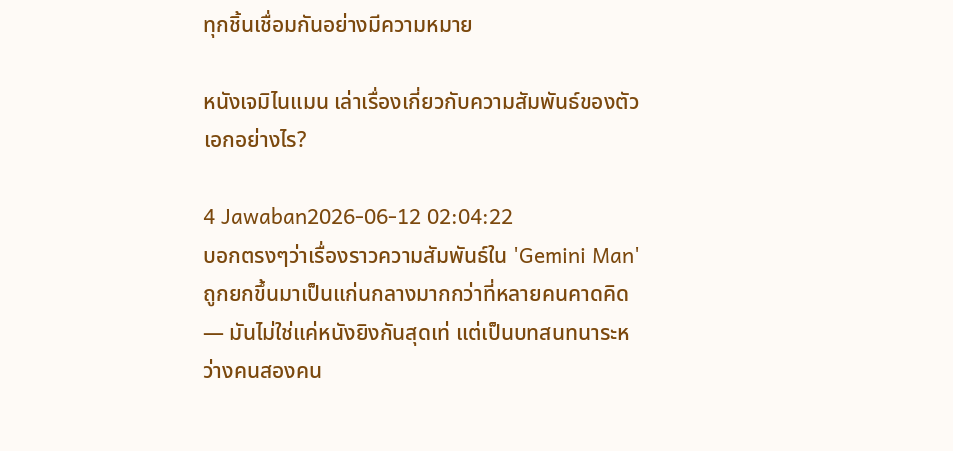ทุกชิ้นเชื่อมกันอย่างมีความหมาย

หนังเจมิไนแมน เล่าเรื่องเกี่ยวกับความสัมพันธ์ของตัวเอกอย่างไร?

4 Jawaban2026-06-12 02:04:22
บอกตรงๆว่าเรื่องราวความสัมพันธ์ใน 'Gemini Man' ถูกยกขึ้นมาเป็นแก่นกลางมากกว่าที่หลายคนคาดคิด — มันไม่ใช่แค่หนังยิงกันสุดเท่ แต่เป็นบทสนทนาระหว่างคนสองคน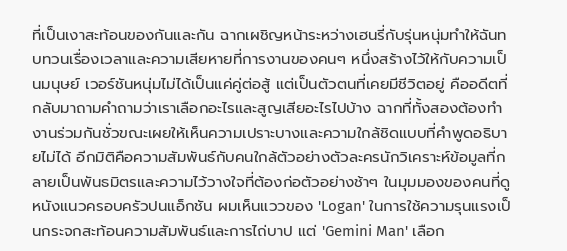ที่เป็นเงาสะท้อนของกันและกัน ฉากเผชิญหน้าระหว่างเฮนรี่กับรุ่นหนุ่มทำให้ฉันทบทวนเรื่องเวลาและความเสียหายที่การงานของคนๆ หนึ่งสร้างไว้ให้กับความเป็นมนุษย์ เวอร์ชันหนุ่มไม่ได้เป็นแค่คู่ต่อสู้ แต่เป็นตัวตนที่เคยมีชีวิตอยู่ คืออดีตที่กลับมาถามคำถามว่าเราเลือกอะไรและสูญเสียอะไรไปบ้าง ฉากที่ทั้งสองต้องทำงานร่วมกันชั่วขณะเผยให้เห็นความเปราะบางและความใกล้ชิดแบบที่คำพูดอธิบายไม่ได้ อีกมิติคือความสัมพันธ์กับคนใกล้ตัวอย่างตัวละครนักวิเคราะห์ข้อมูลที่กลายเป็นพันธมิตรและความไว้วางใจที่ต้องก่อตัวอย่างช้าๆ ในมุมมองของคนที่ดูหนังแนวครอบครัวปนแอ็กชัน ผมเห็นแววของ 'Logan' ในการใช้ความรุนแรงเป็นกระจกสะท้อนความสัมพันธ์และการไถ่บาป แต่ 'Gemini Man' เลือก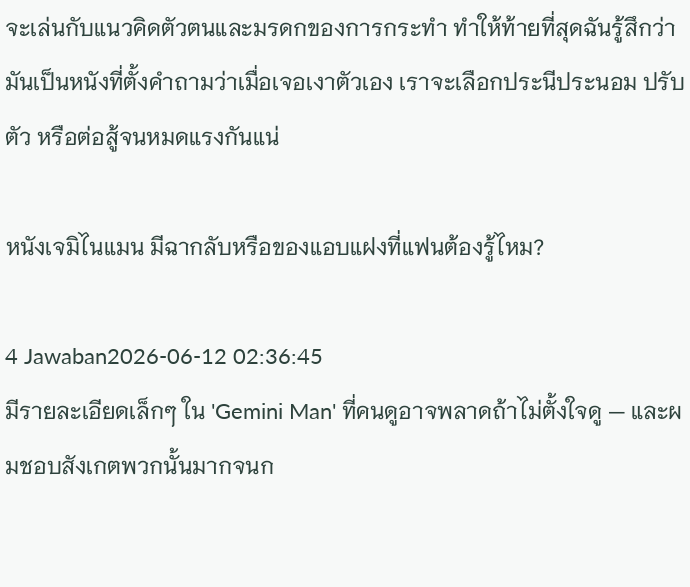จะเล่นกับแนวคิดตัวตนและมรดกของการกระทำ ทำให้ท้ายที่สุดฉันรู้สึกว่ามันเป็นหนังที่ตั้งคำถามว่าเมื่อเจอเงาตัวเอง เราจะเลือกประนีประนอม ปรับตัว หรือต่อสู้จนหมดแรงกันแน่

หนังเจมิไนแมน มีฉากลับหรือของแอบแฝงที่แฟนต้องรู้ไหม?

4 Jawaban2026-06-12 02:36:45
มีรายละเอียดเล็กๆ ใน 'Gemini Man' ที่คนดูอาจพลาดถ้าไม่ตั้งใจดู — และผมชอบสังเกตพวกนั้นมากจนก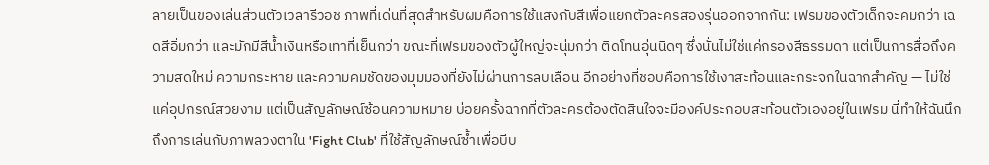ลายเป็นของเล่นส่วนตัวเวลารีวอช ภาพที่เด่นที่สุดสำหรับผมคือการใช้แสงกับสีเพื่อแยกตัวละครสองรุ่นออกจากกัน: เฟรมของตัวเด็กจะคมกว่า เฉดสีอิ่มกว่า และมักมีสีน้ำเงินหรือเทาที่เย็นกว่า ขณะที่เฟรมของตัวผู้ใหญ่จะนุ่มกว่า ติดโทนอุ่นนิดๆ ซึ่งนั่นไม่ใช่แค่กรองสีธรรมดา แต่เป็นการสื่อถึงความสดใหม่ ความกระหาย และความคมชัดของมุมมองที่ยังไม่ผ่านการลบเลือน อีกอย่างที่ชอบคือการใช้เงาสะท้อนและกระจกในฉากสำคัญ — ไม่ใช่แค่อุปกรณ์สวยงาม แต่เป็นสัญลักษณ์ซ้อนความหมาย บ่อยครั้งฉากที่ตัวละครต้องตัดสินใจจะมีองค์ประกอบสะท้อนตัวเองอยู่ในเฟรม นี่ทำให้ฉันนึกถึงการเล่นกับภาพลวงตาใน 'Fight Club' ที่ใช้สัญลักษณ์ซ้ำเพื่อบีบ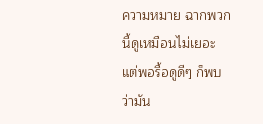ความหมาย ฉากพวกนี้ดูเหมือนไม่เยอะ แต่พอรื้อดูดีๆ ก็พบว่ามัน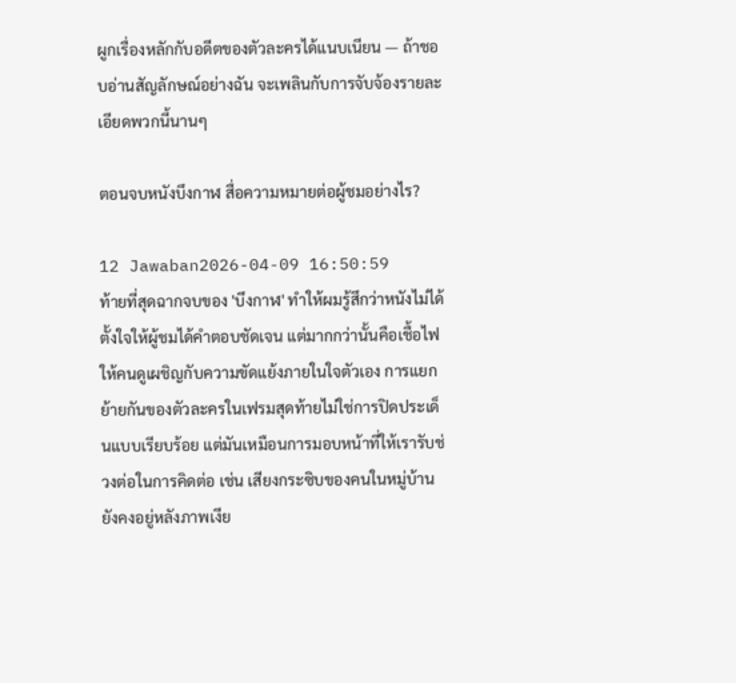ผูกเรื่องหลักกับอดีตของตัวละครได้แนบเนียน — ถ้าชอบอ่านสัญลักษณ์อย่างฉัน จะเพลินกับการจับจ้องรายละเอียดพวกนี้นานๆ

ตอนจบหนังบึงกาฬ สื่อความหมายต่อผู้ชมอย่างไร?

12 Jawaban2026-04-09 16:50:59
ท้ายที่สุดฉากจบของ 'บึงกาฬ' ทำให้ผมรู้สึกว่าหนังไม่ได้ตั้งใจให้ผู้ชมได้คำตอบชัดเจน แต่มากกว่านั้นคือเชื้อไฟให้คนดูเผชิญกับความขัดแย้งภายในใจตัวเอง การแยกย้ายกันของตัวละครในเฟรมสุดท้ายไม่ใช่การปิดประเด็นแบบเรียบร้อย แต่มันเหมือนการมอบหน้าที่ให้เรารับช่วงต่อในการคิดต่อ เช่น เสียงกระซิบของคนในหมู่บ้านยังคงอยู่หลังภาพเงีย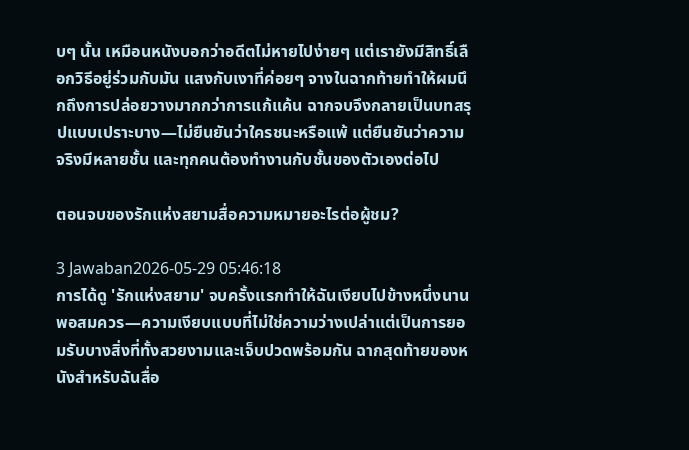บๆ นั้น เหมือนหนังบอกว่าอดีตไม่หายไปง่ายๆ แต่เรายังมีสิทธิ์เลือกวิธีอยู่ร่วมกับมัน แสงกับเงาที่ค่อยๆ จางในฉากท้ายทำให้ผมนึกถึงการปล่อยวางมากกว่าการแก้แค้น ฉากจบจึงกลายเป็นบทสรุปแบบเปราะบาง—ไม่ยืนยันว่าใครชนะหรือแพ้ แต่ยืนยันว่าความจริงมีหลายชั้น และทุกคนต้องทำงานกับชั้นของตัวเองต่อไป

ตอนจบของรักแห่งสยามสื่อความหมายอะไรต่อผู้ชม?

3 Jawaban2026-05-29 05:46:18
การได้ดู 'รักแห่งสยาม' จบครั้งแรกทำให้ฉันเงียบไปข้างหนึ่งนานพอสมควร—ความเงียบแบบที่ไม่ใช่ความว่างเปล่าแต่เป็นการยอมรับบางสิ่งที่ทั้งสวยงามและเจ็บปวดพร้อมกัน ฉากสุดท้ายของหนังสำหรับฉันสื่อ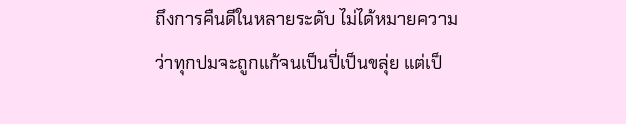ถึงการคืนดีในหลายระดับ ไม่ได้หมายความว่าทุกปมจะถูกแก้จนเป็นปี่เป็นขลุ่ย แต่เป็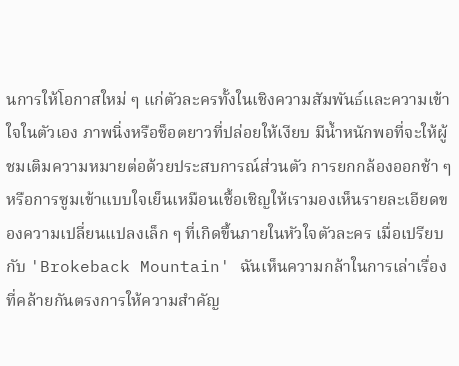นการให้โอกาสใหม่ ๆ แก่ตัวละครทั้งในเชิงความสัมพันธ์และความเข้าใจในตัวเอง ภาพนิ่งหรือช็อตยาวที่ปล่อยให้เงียบ มีน้ำหนักพอที่จะให้ผู้ชมเติมความหมายต่อด้วยประสบการณ์ส่วนตัว การยกกล้องออกช้า ๆ หรือการซูมเข้าแบบใจเย็นเหมือนเชื้อเชิญให้เรามองเห็นรายละเอียดของความเปลี่ยนแปลงเล็ก ๆ ที่เกิดขึ้นภายในหัวใจตัวละคร เมื่อเปรียบกับ 'Brokeback Mountain' ฉันเห็นความกล้าในการเล่าเรื่องที่คล้ายกันตรงการให้ความสำคัญ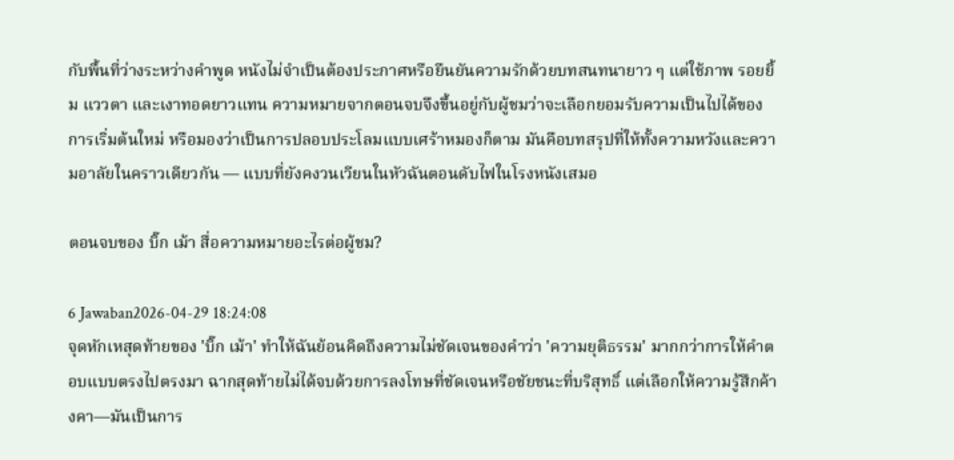กับพื้นที่ว่างระหว่างคำพูด หนังไม่จำเป็นต้องประกาศหรือยืนยันความรักด้วยบทสนทนายาว ๆ แต่ใช้ภาพ รอยยิ้ม แววตา และเงาทอดยาวแทน ความหมายจากตอนจบจึงขึ้นอยู่กับผู้ชมว่าจะเลือกยอมรับความเป็นไปได้ของการเริ่มต้นใหม่ หรือมองว่าเป็นการปลอบประโลมแบบเศร้าหมองก็ตาม มันคือบทสรุปที่ให้ทั้งความหวังและความอาลัยในคราวเดียวกัน — แบบที่ยังคงวนเวียนในหัวฉันตอนดับไฟในโรงหนังเสมอ

ตอนจบของ บิ๊ก เม้า สื่อความหมายอะไรต่อผู้ชม?

6 Jawaban2026-04-29 18:24:08
จุดหักเหสุดท้ายของ 'บิ๊ก เม้า' ทำให้ฉันย้อนคิดถึงความไม่ชัดเจนของคำว่า 'ความยุติธรรม' มากกว่าการให้คำตอบแบบตรงไปตรงมา ฉากสุดท้ายไม่ได้จบด้วยการลงโทษที่ชัดเจนหรือชัยชนะที่บริสุทธิ์ แต่เลือกให้ความรู้สึกค้างคา—มันเป็นการ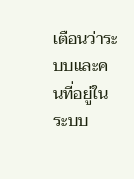เตือนว่าระบบและคนที่อยู่ในระบบ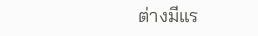ต่างมีแร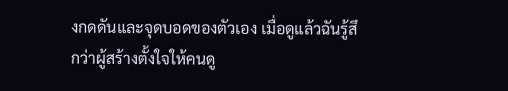งกดดันและจุดบอดของตัวเอง เมื่อดูแล้วฉันรู้สึกว่าผู้สร้างตั้งใจให้คนดู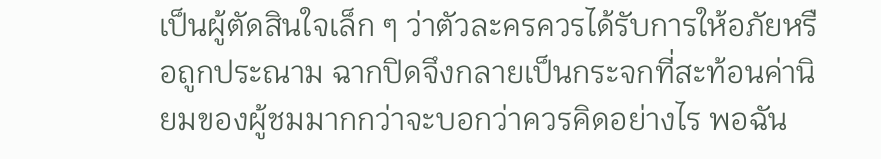เป็นผู้ตัดสินใจเล็ก ๆ ว่าตัวละครควรได้รับการให้อภัยหรือถูกประณาม ฉากปิดจึงกลายเป็นกระจกที่สะท้อนค่านิยมของผู้ชมมากกว่าจะบอกว่าควรคิดอย่างไร พอฉัน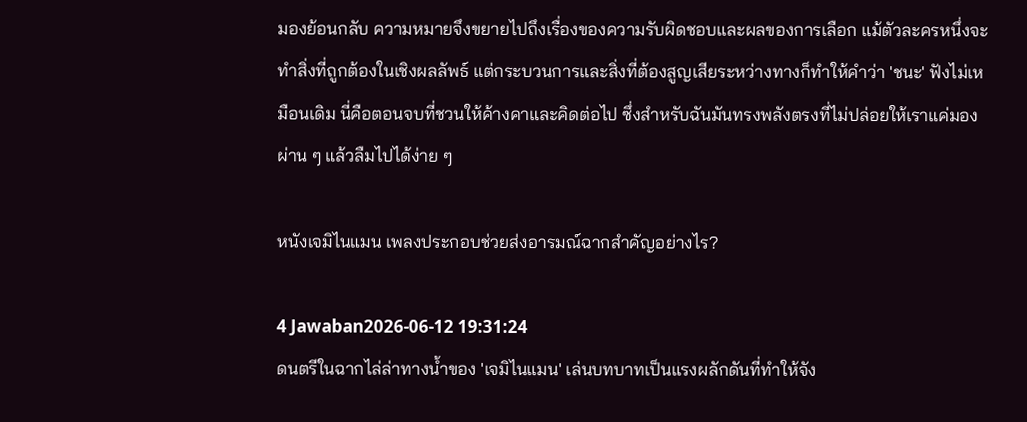มองย้อนกลับ ความหมายจึงขยายไปถึงเรื่องของความรับผิดชอบและผลของการเลือก แม้ตัวละครหนึ่งจะทำสิ่งที่ถูกต้องในเชิงผลลัพธ์ แต่กระบวนการและสิ่งที่ต้องสูญเสียระหว่างทางก็ทำให้คำว่า 'ชนะ' ฟังไม่เหมือนเดิม นี่คือตอนจบที่ชวนให้ค้างคาและคิดต่อไป ซึ่งสำหรับฉันมันทรงพลังตรงที่ไม่ปล่อยให้เราแค่มองผ่าน ๆ แล้วลืมไปได้ง่าย ๆ

หนังเจมิไนแมน เพลงประกอบช่วยส่งอารมณ์ฉากสำคัญอย่างไร?

4 Jawaban2026-06-12 19:31:24
ดนตรีในฉากไล่ล่าทางน้ำของ 'เจมิไนแมน' เล่นบทบาทเป็นแรงผลักดันที่ทำให้จัง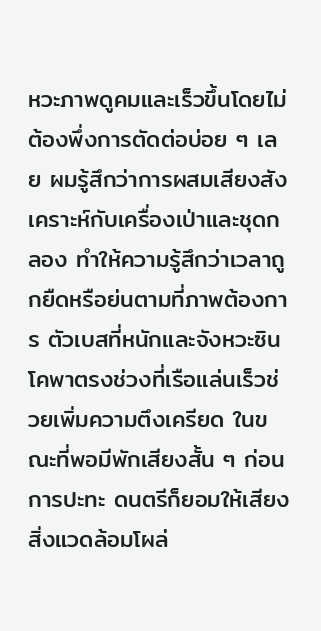หวะภาพดูคมและเร็วขึ้นโดยไม่ต้องพึ่งการตัดต่อบ่อย ๆ เลย ผมรู้สึกว่าการผสมเสียงสังเคราะห์กับเครื่องเป่าและชุดกลอง ทำให้ความรู้สึกว่าเวลาถูกยืดหรือย่นตามที่ภาพต้องการ ตัวเบสที่หนักและจังหวะซินโคพาตรงช่วงที่เรือแล่นเร็วช่วยเพิ่มความตึงเครียด ในขณะที่พอมีพักเสียงสั้น ๆ ก่อนการปะทะ ดนตรีก็ยอมให้เสียงสิ่งแวดล้อมโผล่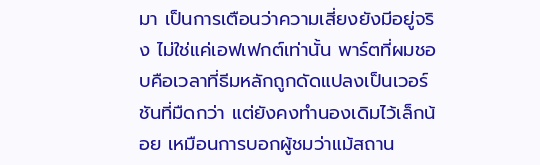มา เป็นการเตือนว่าความเสี่ยงยังมีอยู่จริง ไม่ใช่แค่เอฟเฟกต์เท่านั้น พาร์ตที่ผมชอบคือเวลาที่ธีมหลักถูกดัดแปลงเป็นเวอร์ชันที่มืดกว่า แต่ยังคงทำนองเดิมไว้เล็กน้อย เหมือนการบอกผู้ชมว่าแม้สถาน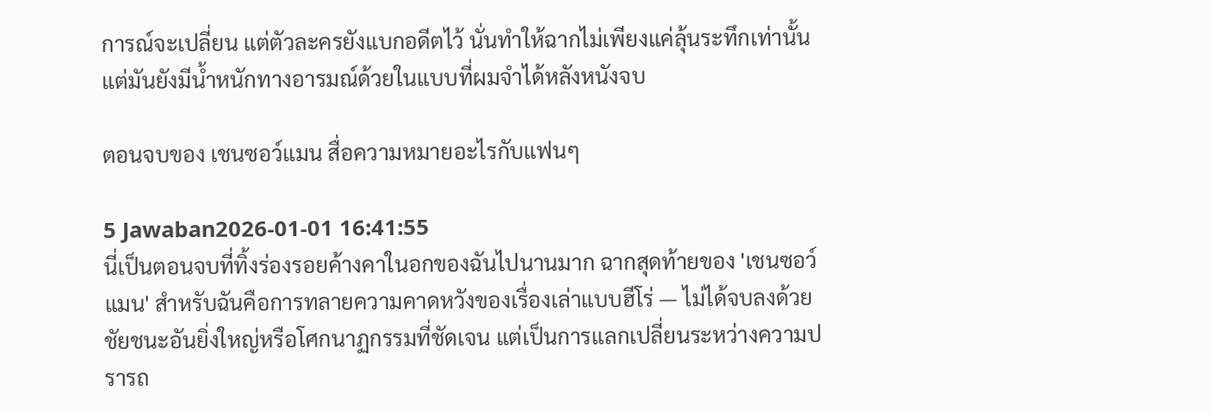การณ์จะเปลี่ยน แต่ตัวละครยังแบกอดีตไว้ นั่นทำให้ฉากไม่เพียงแค่ลุ้นระทึกเท่านั้น แต่มันยังมีน้ำหนักทางอารมณ์ด้วยในแบบที่ผมจำได้หลังหนังจบ

ตอนจบของ เชนซอว์แมน สื่อความหมายอะไรกับแฟนๆ

5 Jawaban2026-01-01 16:41:55
นี่เป็นตอนจบที่ทิ้งร่องรอยค้างคาในอกของฉันไปนานมาก ฉากสุดท้ายของ 'เชนซอว์แมน' สำหรับฉันคือการทลายความคาดหวังของเรื่องเล่าแบบฮีโร่ — ไม่ได้จบลงด้วยชัยชนะอันยิ่งใหญ่หรือโศกนาฏกรรมที่ชัดเจน แต่เป็นการแลกเปลี่ยนระหว่างความปรารถ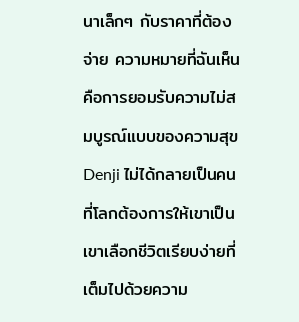นาเล็กๆ กับราคาที่ต้องจ่าย ความหมายที่ฉันเห็นคือการยอมรับความไม่สมบูรณ์แบบของความสุข Denji ไม่ได้กลายเป็นคนที่โลกต้องการให้เขาเป็น เขาเลือกชีวิตเรียบง่ายที่เต็มไปด้วยความ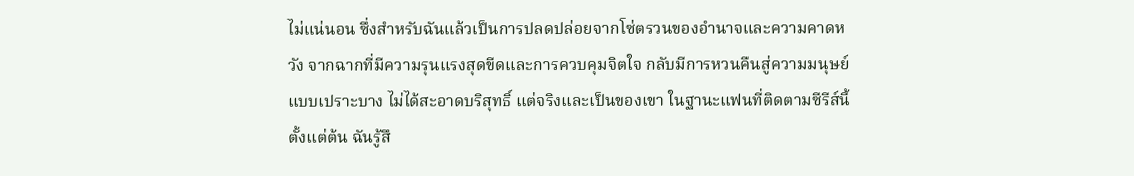ไม่แน่นอน ซึ่งสำหรับฉันแล้วเป็นการปลดปล่อยจากโซ่ตรวนของอำนาจและความคาดหวัง จากฉากที่มีความรุนแรงสุดขีดและการควบคุมจิตใจ กลับมีการหวนคืนสู่ความมนุษย์แบบเปราะบาง ไม่ได้สะอาดบริสุทธิ์ แต่จริงและเป็นของเขา ในฐานะแฟนที่ติดตามซีรีส์นี้ตั้งแต่ต้น ฉันรู้สึ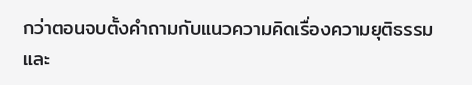กว่าตอนจบตั้งคำถามกับแนวความคิดเรื่องความยุติธรรมและ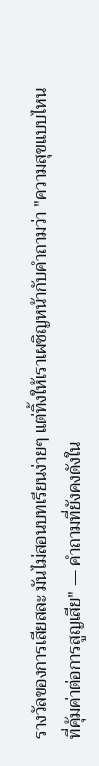รางวัลของการเสียสละ มันไม่สอนบทเรียนง่ายๆ แต่ทิ้งให้เราเผชิญหน้ากับคำถามว่า "ความสุขแบบไหนที่คุ้มค่าต่อการสูญเสีย" — คำถามที่ยังคงดังใน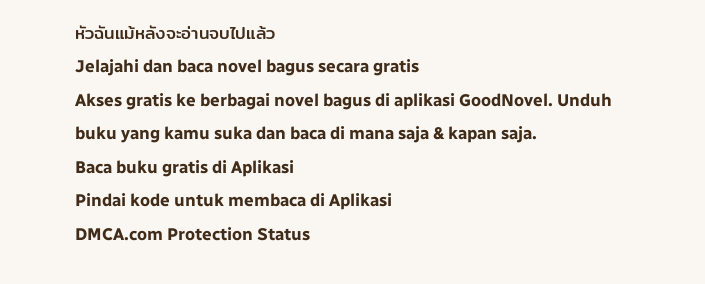หัวฉันแม้หลังจะอ่านจบไปแล้ว
Jelajahi dan baca novel bagus secara gratis
Akses gratis ke berbagai novel bagus di aplikasi GoodNovel. Unduh buku yang kamu suka dan baca di mana saja & kapan saja.
Baca buku gratis di Aplikasi
Pindai kode untuk membaca di Aplikasi
DMCA.com Protection Status